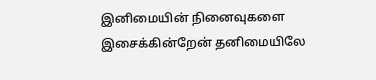இனிமையின் நினைவுகளை இசைக்கின்றேன் தனிமையிலே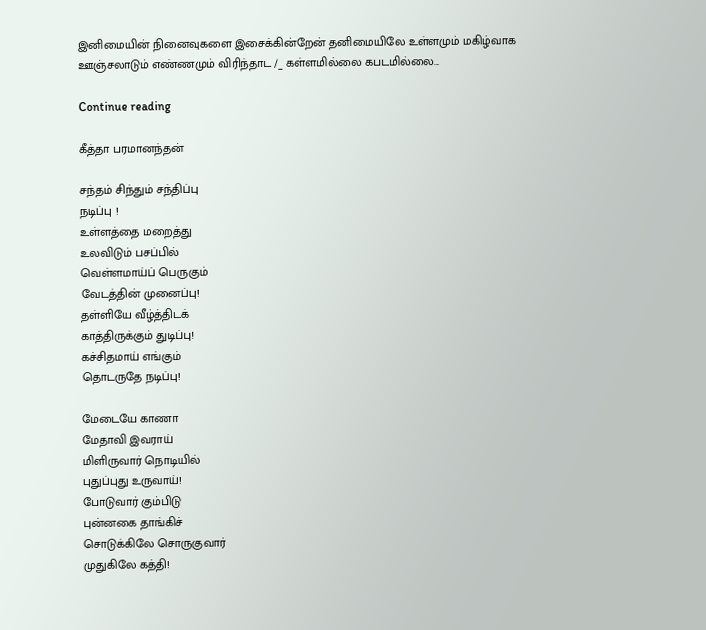இனிமையின் நினைவுகளை இசைக்கின்றேன் தனிமையிலே உள்ளமும் மகிழ்வாக ஊஞ்சலாடும் எண்ணமும் விரிந்தாட /_ கள்ளமில்லை கபடமில்லை...

Continue reading

கீத்தா பரமானந்தன்

சந்தம் சிந்தும் சந்திப்பு
நடிப்பு !
உள்ளத்தை மறைத்து
உலவிடும் பசப்பில்
வெள்ளமாய்ப் பெருகும்
வேடத்தின் முனைப்பு!
தள்ளியே வீழ்த்திடக்
காத்திருக்கும் துடிப்பு!
கச்சிதமாய் எங்கும்
தொடருதே நடிப்பு!

மேடையே காணா
மேதாவி இவராய்
மிளிருவார் நொடியில்
புதுப்புது உருவாய்!
போடுவார் கும்பிடு
புன்னகை தாங்கிச்
சொடுக்கிலே சொருகுவார்
முதுகிலே கத்தி!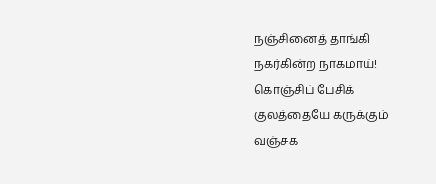நஞ்சினைத் தாங்கி
நகர்கின்ற நாகமாய்!
கொஞ்சிப் பேசிக்
குலத்தையே கருக்கும்
வஞ்சக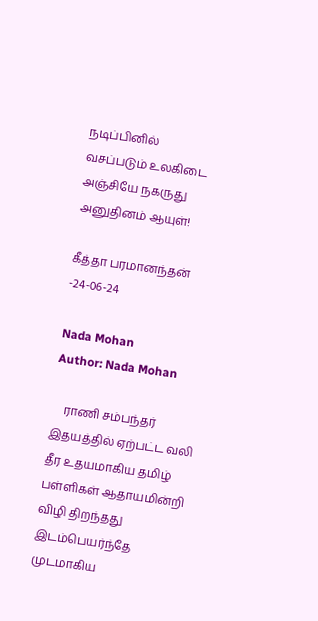நடிப்பினில்
வசப்படும் உலகிடை
அஞ்சியே நகருது
அனுதினம் ஆயுள்!

கீத்தா பரமானந்தன்
-24-06-24

Nada Mohan
Author: Nada Mohan

    ராணி சம்பந்தர் இதயத்தில் ஏற்பட்ட வலி தீர உதயமாகிய தமிழ் பள்ளிகள் ஆதாயமின்றி விழி திறந்தது இடம்பெயர்ந்தே முடமாகிய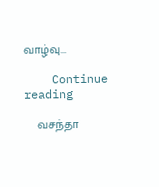வாழ்வு...

    Continue reading

    வசந்தா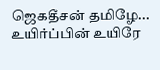ஜெகதீசன் தமிழே... உயிர்ப்பின் உயிரே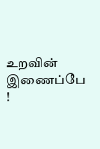உறவின் இணைப்பே !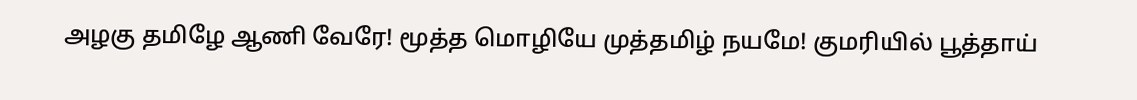அழகு தமிழே ஆணி வேரே! மூத்த மொழியே முத்தமிழ் நயமே! குமரியில் பூத்தாய்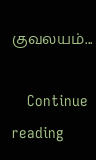குவலயம்...

    Continue reading